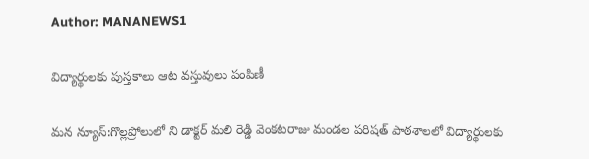Author: MANANEWS1

విద్యార్థులకు పుస్తకాలు ఆట వస్తువులు పంపిణీ

మన న్యూస్:గొల్లప్రోలులో ని డాక్టర్ మలి రెడ్డి వెంకటరాజు మండల పరిషత్ పాఠశాలలో విద్యార్థులకు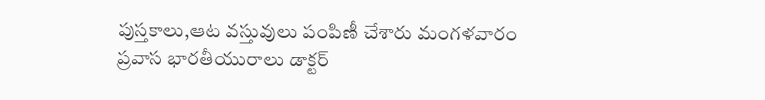పుస్తకాలు,ఆట వస్తువులు పంపిణీ చేశారు మంగళవారం ప్రవాస భారతీయురాలు డాక్టర్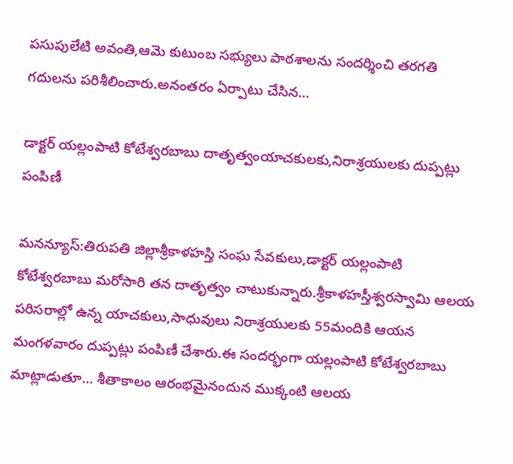పసుపులేటి అవంతి,ఆమె కుటుంబ సభ్యులు పాఠశాలను సందర్శించి తరగతి గదులను పరిశీలించారు.అనంతరం ఏర్పాటు చేసిన…

డాక్టర్ యల్లంపాటి కోటేశ్వరబాబు దాతృత్వంయాచకులకు,నిరాశ్రయులకు దుప్పట్లు పంపిణీ

మనన్యూస్:తిరుపతి జిల్లాశ్రీకాళహస్తి సంఘ సేవకులు,డాక్టర్ యల్లంపాటి కోటేశ్వరబాబు మరోసారి తన దాతృత్వం చాటుకున్నారు.శ్రీకాళహస్తీశ్వరస్వామి ఆలయ పరిసరాల్లో ఉన్న యాచకులు,సాధువులు నిరాశ్రయులకు 55మందికి ఆయన మంగళవారం దుప్పట్లు పంపిణీ చేశారు.ఈ సందర్భంగా యల్లంపాటి కోటేశ్వరబాబు మాట్లాడుతూ… శీతాకాలం ఆరంభమైనందున ముక్కంటి ఆలయ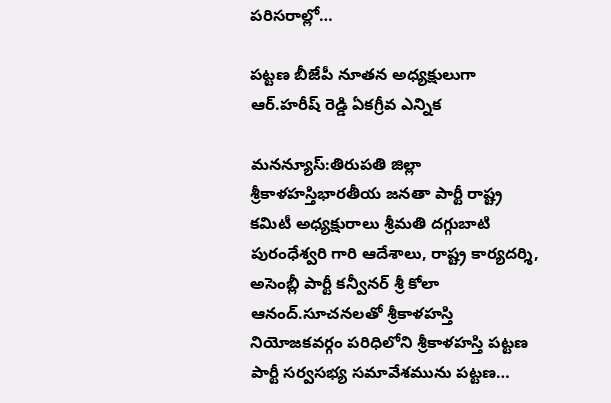పరిసరాల్లో…

పట్టణ బీజేపీ నూతన అధ్యక్షులుగా ఆర్.హరీష్ రెడ్డి ఏకగ్రీవ ఎన్నిక

మనన్యూస్:తిరుపతి జిల్లా శ్రీకాళహస్తిభారతీయ జనతా పార్టీ రాష్ట్ర కమిటీ అధ్యక్షురాలు శ్రీమతి దగ్గుబాటి పురంధేశ్వరి గారి ఆదేశాలు, రాష్ట్ర కార్యదర్శి, అసెంబ్లీ పార్టీ కన్వీనర్ శ్రీ కోలా ఆనంద్.సూచనలతో శ్రీకాళహస్తి నియోజకవర్గం పరిధిలోని శ్రీకాళహస్తి పట్టణ పార్టీ సర్వసభ్య సమావేశమును పట్టణ…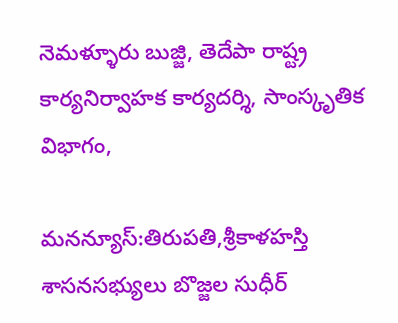నెమళ్ళూరు బుజ్జి, తెదేపా రాష్ట్ర కార్యనిర్వాహక కార్యదర్శి, సాంస్కృతిక విభాగం,

మనన్యూస్:తిరుపతి,శ్రీకాళహస్తి శాసనసభ్యులు బొజ్జల సుధీర్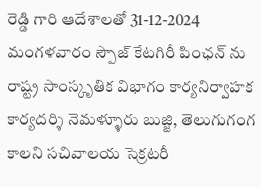రెడ్డి గారి ఆదేశాలతో 31-12-2024 మంగళవారం స్పౌజ్ కేటగిరీ పింఛన్ ను రాష్ట్ర సాంస్కృతిక విభాగం కార్యనిర్వాహక కార్యదర్శి నెమళ్ళూరు బుజ్జి, తెలుగుగంగ కాలని సచివాలయ సెక్రటరీ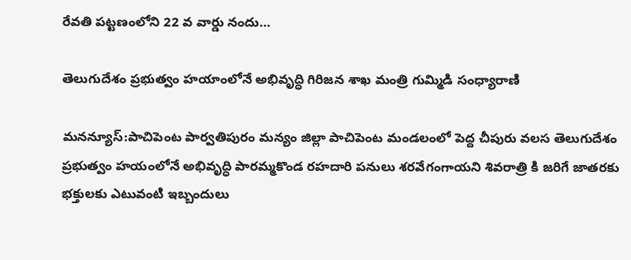రేవతి పట్టణంలోని 22 వ వార్డు నందు…

తెలుగుదేశం ప్రభుత్వం హయాంలోనే అభివృద్ధి గిరిజన శాఖ మంత్రి గుమ్మిడి సంధ్యారాణి

మనన్యూస్:పాచిపెంట పార్వతిపురం మన్యం జిల్లా పాచిపెంట మండలంలో పెద్ద చీపురు వలస తెలుగుదేశం ప్రభుత్వం హయంలోనే అభివృద్ధి పారమ్మకొండ రహదారి పనులు శరవేగంగాయని శివరాత్రి కి జరిగే జాతరకు భక్తులకు ఎటువంటి ఇబ్బందులు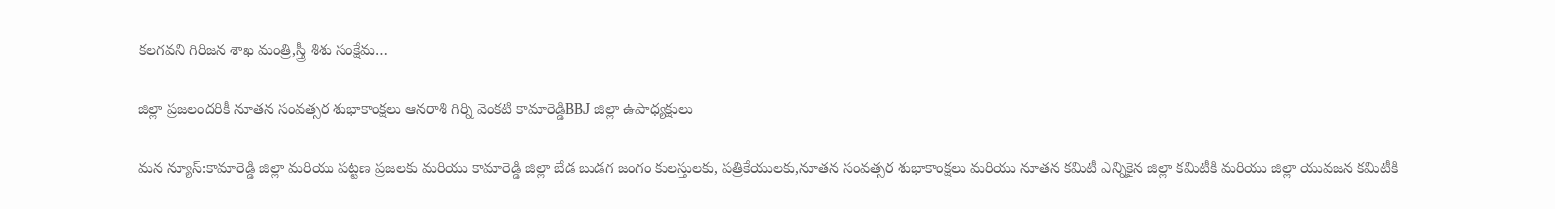కలగవని గిరిజన శాఖ మంత్రి,స్త్రీ శిశు సంక్షేమ…

జిల్లా ప్రజలందరికీ నూతన సంవత్సర శుభాకాంక్షలు ఆనరాశి గిర్ని వెంకటి కామారెడ్డిBBJ జిల్లా ఉపాధ్యక్షులు

మన న్యూస్:కామారెడ్డి జిల్లా మరియు పట్టణ ప్రజలకు మరియు కామారెడ్డి జిల్లా బేడ బుడగ జంగం కులస్తులకు, పత్రికేయులకు,నూతన సంవత్సర శుభాకాంక్షలు మరియు నూతన కమిటీ ఎన్నికైన జిల్లా కమిటీకి మరియు జిల్లా యువజన కమిటీకి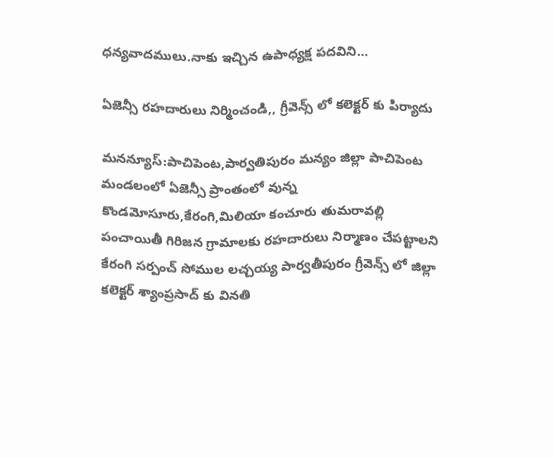ధన్యవాదములు.నాకు ఇచ్చిన ఉపాధ్యక్ష పదవిని…

ఏజెన్సీ రహదారులు నిర్మించండి,, గ్రీవెన్స్ లో కలెక్టర్ కు పిర్యాదు

మనన్యూస్:పాచిపెంట,పార్వతిపురం మన్యం జిల్లా పాచిపెంట మండలంలో ఏజెన్సీ ప్రాంతంలో వున్న కొండమోసూరు,కేరంగి,మిలియా కంచూరు తుమరావల్లి పంచాయితీ గిరిజన గ్రామాలకు రహదారులు నిర్మాణం చేపట్టాలని కేరంగి సర్పంచ్ సోముల లచ్చయ్య పార్వతీపురం గ్రీవెన్స్ లో జిల్లా కలెక్టర్ శ్యాంప్రసాద్ కు వినతి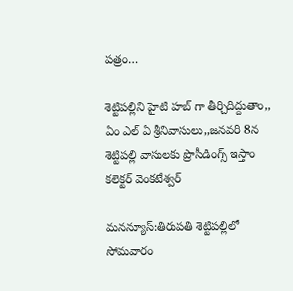పత్రం…

శెట్టిపల్లిని హైటి హబ్ గా తీర్చిదిద్దుతాం,, ఏం ఎల్ ఏ శ్రీనివాసులు,,జనవరి 8న శెట్టిపల్లి వాసులకు ప్రొసీడింగ్స్ ఇస్తాం కలెక్టర్ వెంకటేశ్వర్

మనన్యూస్:తిరుపతి శెట్టిపల్లిలో సోమవారం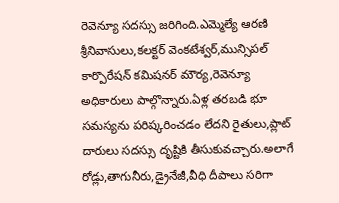రెవెన్యూ సదస్సు జరిగింది.ఎమ్మెల్యే ఆరణి శ్రీనివాసులు,కలక్టర్ వెంకటేశ్వర్,మున్సిపల్ కార్పొరేషన్ కమిషనర్ మౌర్య,రెవెన్యూ అధికారులు పాల్గొన్నారు.ఏళ్ల తరబడి భూ సమస్యను పరిష్కరించడం లేదని రైతులు,ప్లాట్ దారులు సదస్సు దృష్టికి తీసుకువచ్చారు.అలాగే రోడ్లు,తాగునీరు,డ్రైనేజీ,వీధి దీపాలు సరిగా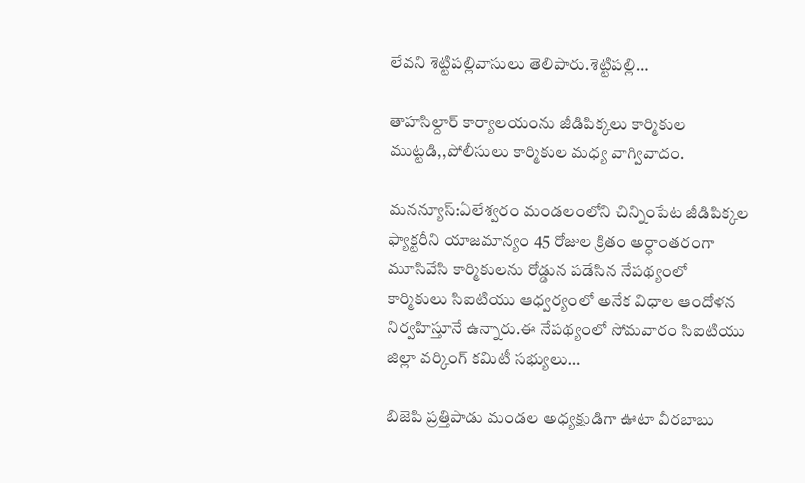లేవని శెట్టిపల్లివాసులు తెలిపారు.శెట్టిపల్లి…

తాహసిల్దార్ కార్యాలయంను జీడిపిక్కలు కార్మికుల ముట్టడి,,పోలీసులు కార్మికుల మధ్య వాగ్వివాదం.

మనన్యూస్:ఏలేశ్వరం మండలంలోని చిన్నింపేట జీడిపిక్కల ఫ్యాక్టరీని యాజమాన్యం 45 రోజుల క్రితం అర్ధాంతరంగా మూసివేసి కార్మికులను రోడ్డున పడేసిన నేపథ్యంలో కార్మికులు సిఐటియు ఆధ్వర్యంలో అనేక విధాల ఆందోళన నిర్వహిస్తూనే ఉన్నారు.ఈ నేపథ్యంలో సోమవారం సిఐటియు జిల్లా వర్కింగ్ కమిటీ సభ్యులు…

బిజెపి ప్రత్తిపాడు మండల అధ్యక్షుడిగా ఊటా వీరబాబు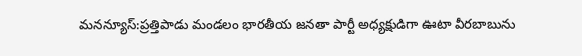మనన్యూస్:ప్రత్తిపాడు మండలం భారతీయ జనతా పార్టీ అధ్యక్షుడిగా ఊటా వీరబాబును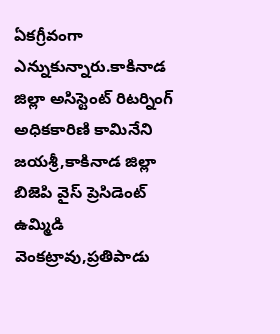ఏకగ్రీవంగా ఎన్నుకున్నారు.కాకినాడ జిల్లా అసిస్టెంట్ రిటర్నింగ్ అధికకారిణి కామినేని జయశ్రీ,కాకినాడ జిల్లా బిజెపి వైస్ ప్రెసిడెంట్ ఉమ్మిడి వెంకట్రావు,ప్రతిపాడు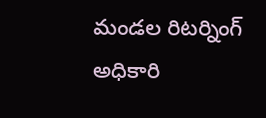మండల రిటర్నింగ్ అధికారి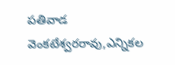పతివాడ వెంకటేశ్వరరావు,ఎన్నికల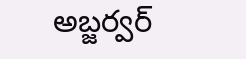అబ్జర్వర్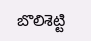బొలిశెట్టి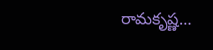రామకృష్ణ…